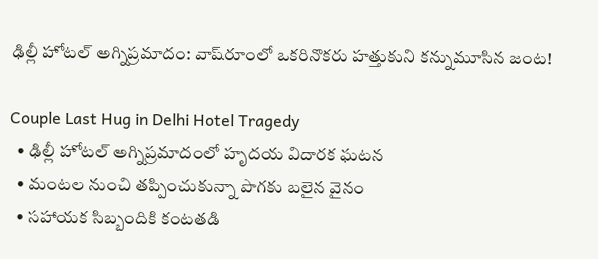ఢిల్లీ హోటల్ అగ్నిప్రమాదం: వాష్‌రూంలో ఒకరినొకరు హత్తుకుని కన్నుమూసిన జంట!

Couple Last Hug in Delhi Hotel Tragedy
  • ఢిల్లీ హోటల్ అగ్నిప్రమాదంలో హృదయ విదారక ఘటన
  • మంటల నుంచి తప్పించుకున్నా పొగకు బలైన వైనం
  • సహాయక సిబ్బందికి కంటతడి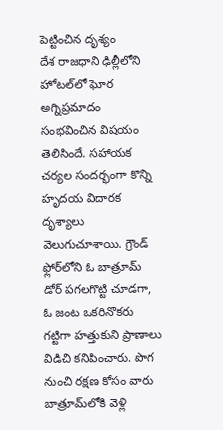పెట్టించిన దృశ్యం
దేశ రాజధాని ఢిల్లీలోని హోటల్‌లో ఘోర అగ్నిప్రమాదం సంభవించిన విషయం తెలిసిందే. సహాయక చర్యల సందర్భంగా కొన్ని హృదయ విదారక దృశ్యాలు వెలుగుచూశాయి. గ్రౌండ్ ఫ్లోర్‌లోని ఓ బాత్రూమ్ డోర్ పగలగొట్టి చూడగా, ఓ జంట ఒకరినొకరు గట్టిగా హత్తుకుని ప్రాణాలు విడిచి కనిపించారు. పొగ నుంచి రక్షణ కోసం వారు బాత్రూమ్‌లోకి వెళ్లి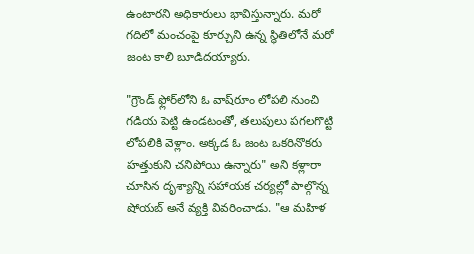ఉంటారని అధికారులు భావిస్తున్నారు. మరో గదిలో మంచంపై కూర్చుని ఉన్న స్థితిలోనే మరో జంట కాలి బూడిదయ్యారు.

"గ్రౌండ్ ఫ్లోర్‌లోని ఓ వాష్‌రూం లోపలి నుంచి గడియ పెట్టి ఉండటంతో, తలుపులు పగలగొట్టి లోపలికి వెళ్లాం. అక్కడ ఓ జంట ఒకరినొకరు హత్తుకుని చనిపోయి ఉన్నారు" అని కళ్లారా చూసిన దృశ్యాన్ని సహాయక చర్యల్లో పాల్గొన్న షోయబ్ అనే వ్యక్తి వివరించాడు. "ఆ మహిళ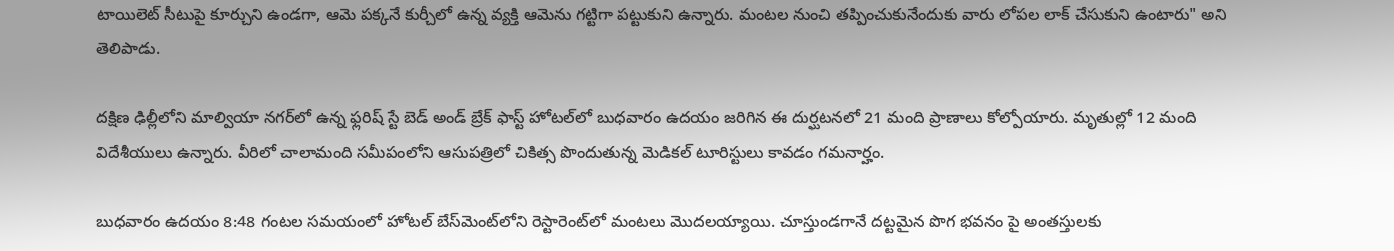టాయిలెట్ సీటుపై కూర్చుని ఉండగా, ఆమె పక్కనే కుర్చీలో ఉన్న వ్యక్తి ఆమెను గట్టిగా పట్టుకుని ఉన్నారు. మంటల నుంచి తప్పించుకునేందుకు వారు లోపల లాక్ చేసుకుని ఉంటారు" అని తెలిపాడు.

దక్షిణ ఢిల్లీలోని మాల్వియా నగర్‌లో ఉన్న ఫ్లరిష్ స్టే బెడ్ అండ్ బ్రేక్ ఫాస్ట్ హోటల్‌లో బుధవారం ఉదయం జరిగిన ఈ దుర్ఘటనలో 21 మంది ప్రాణాలు కోల్పోయారు. మృతుల్లో 12 మంది విదేశీయులు ఉన్నారు. వీరిలో చాలామంది సమీపంలోని ఆసుపత్రిలో చికిత్స పొందుతున్న మెడికల్ టూరిస్టులు కావడం గమనార్హం.

బుధవారం ఉదయం 8:48 గంటల సమయంలో హోటల్ బేస్‌మెంట్‌లోని రెస్టారెంట్‌లో మంటలు మొదలయ్యాయి. చూస్తుండగానే దట్టమైన పొగ భవనం పై అంతస్తులకు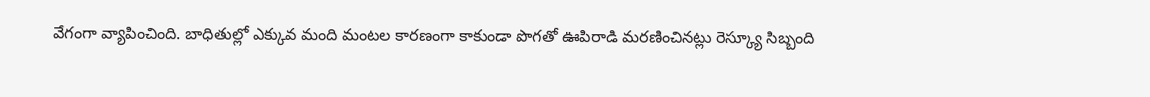వేగంగా వ్యాపించింది. బాధితుల్లో ఎక్కువ మంది మంటల కారణంగా కాకుండా పొగతో ఊపిరాడి మరణించినట్లు రెస్క్యూ సిబ్బంది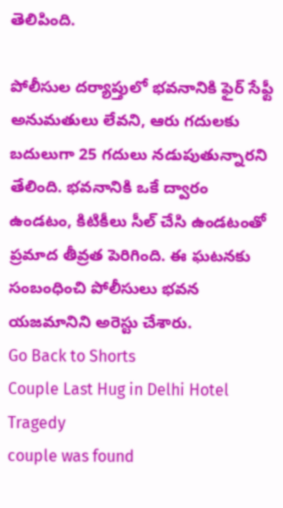తెలిపింది.

పోలీసుల దర్యాప్తులో భవనానికి ఫైర్ సేఫ్టీ అనుమతులు లేవని, ఆరు గదులకు బదులుగా 25 గదులు నడుపుతున్నారని తేలింది. భవనానికి ఒకే ద్వారం ఉండటం, కిటికీలు సీల్ చేసి ఉండటంతో ప్రమాద తీవ్రత పెరిగింది. ఈ ఘటనకు సంబంధించి పోలీసులు భవన యజమానిని అరెస్టు చేశారు.
Go Back to Shorts
Couple Last Hug in Delhi Hotel Tragedy
couple was found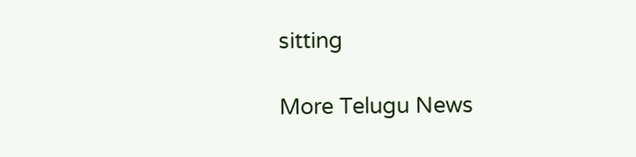sitting

More Telugu News